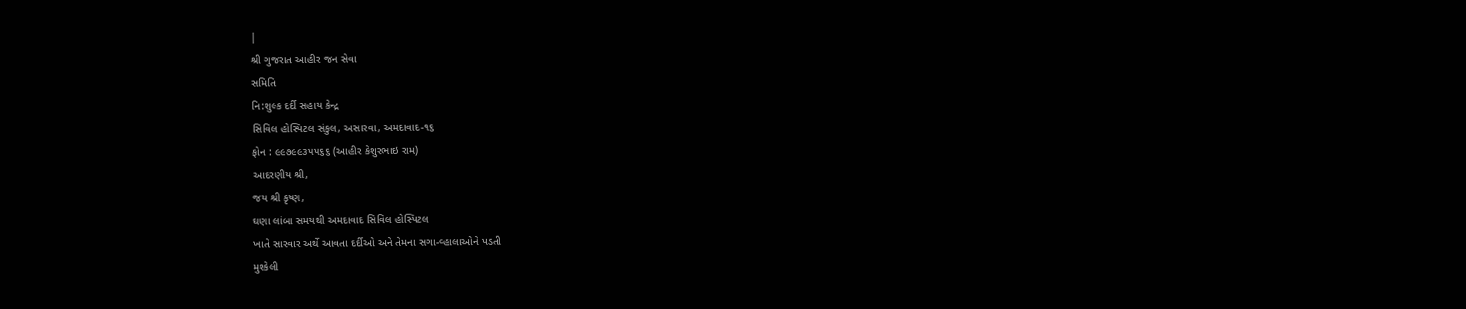|
શ્રી ગુજરાત આહીર જન સેવા
સમિતિ
નિ:શુલ્ક દર્દી સહાય કેન્દ્ર
સિવિલ હોસ્પિટલ સંકુલ, અસારવા, અમદાવાદ-૧૬
ફોન : ૯૯૭૯૯૩૫૫૬૬ (આહીર કેશુરભાઇ રામ)
આદરણીય શ્રી,
જય શ્રી કૃષ્ણ,
ઘણા લાંબા સમયથી અમદાવાદ સિવિલ હોસ્પિટલ
ખાતે સારવાર અર્થે આવતા દર્દીઓ અને તેમના સગા-વ્હાલાઓને પડતી
મુશ્કેલી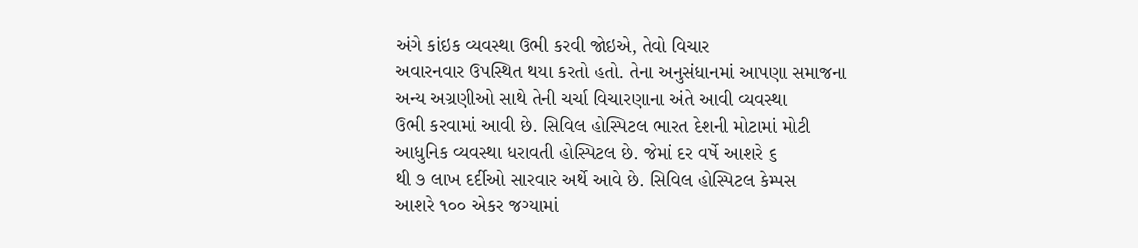અંગે કાંઇક વ્યવસ્થા ઉભી કરવી જોઇએ, તેવો વિચાર
અવારનવાર ઉપસ્થિત થયા કરતો હતો. તેના અનુસંધાનમાં આપણા સમાજના
અન્ય અગ્રણીઓ સાથે તેની ચર્ચા વિચારણાના અંતે આવી વ્યવસ્થા
ઉભી કરવામાં આવી છે. સિવિલ હોસ્પિટલ ભારત દેશની મોટામાં મોટી
આધુનિક વ્યવસ્થા ધરાવતી હોસ્પિટલ છે. જેમાં દર વર્ષે આશરે ૬
થી ૭ લાખ દર્દીઓ સારવાર અર્થે આવે છે. સિવિલ હોસ્પિટલ કેમ્પસ
આશરે ૧૦૦ એકર જગ્યામાં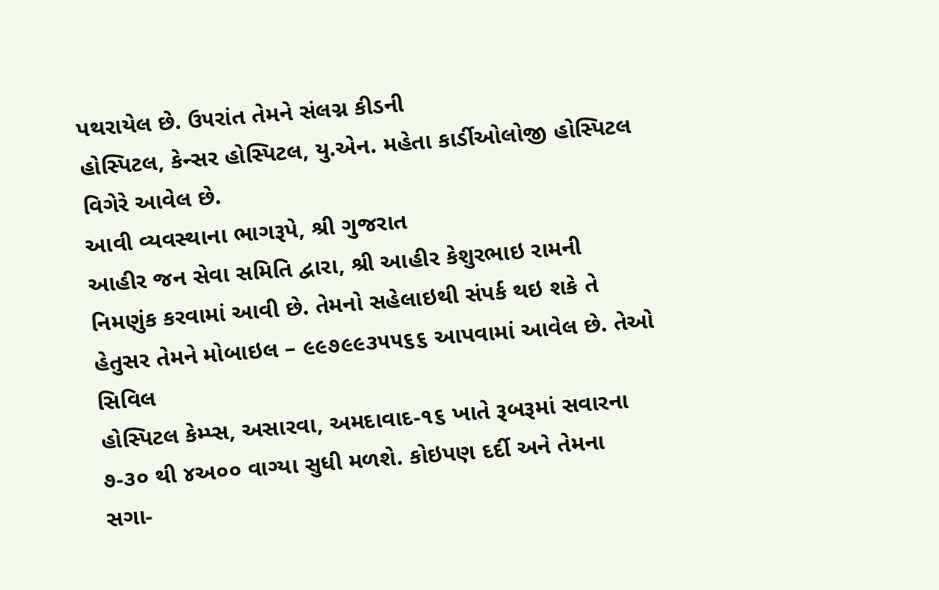પથરાયેલ છે. ઉ૫રાંત તેમને સંલગ્ન કીડની
હોસ્પિટલ, કેન્સર હોસ્પિટલ, યુ.એન. મહેતા કાર્ડીઓલોજી હોસ્પિટલ
વિગેરે આવેલ છે.
આવી વ્યવસ્થાના ભાગરૂપે, શ્રી ગુજરાત
આહીર જન સેવા સમિતિ દ્વારા, શ્રી આહીર કેશુરભાઇ રામની
નિમણુંક કરવામાં આવી છે. તેમનો સહેલાઇથી સંપર્ક થઇ શકે તે
હેતુસર તેમને મોબાઇલ – ૯૯૭૯૯૩૫૫૬૬ આપવામાં આવેલ છે. તેઓ સિવિલ
હોસ્પિટલ કેમ્પ્સ, અસારવા, અમદાવાદ-૧૬ ખાતે રૂબરૂમાં સવારના
૭-૩૦ થી ૪અ૦૦ વાગ્યા સુધી મળશે. કોઇપણ દર્દી અને તેમના
સગા-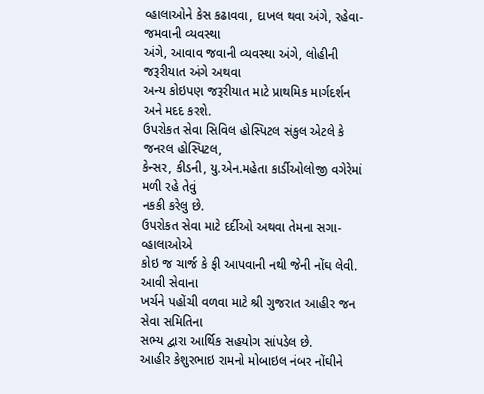વ્હાલાઓને કેસ કઢાવવા, દાખલ થવા અંગે, રહેવા-જમવાની વ્યવસ્થા
અંગે, આવાવ જવાની વ્યવસ્થા અંગે, લોહીની જરૂરીયાત અંગે અથવા
અન્ય કોઇપણ જરૂરીયાત માટે પ્રાથમિક માર્ગદર્શન અને મદદ કરશે.
ઉપરોકત સેવા સિવિલ હોસ્પિટલ સંકુલ એટલે કે જનરલ હોસ્પિટલ,
કેન્સર, કીડની, યુ.એન.મહેતા કાર્ડીઓલોજી વગેરેમાં મળી રહે તેવું
નકકી કરેલુ છે.
ઉપરોકત સેવા માટે દર્દીઓ અથવા તેમના સગા-વ્હાલાઓએ
કોઇ જ ચાર્જ કે ફી આપવાની નથી જેની નોંઘ લેવી. આવી સેવાના
ખર્ચને પહોંચી વળવા માટે શ્રી ગુજરાત આહીર જન સેવા સમિતિના
સભ્ય દ્વારા આર્થિક સહયોગ સાંપડેલ છે.
આહીર કેશુરભાઇ રામનો મોબાઇલ નંબર નોંઘીને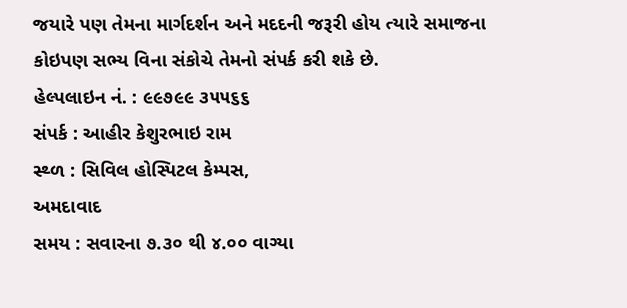જયારે પણ તેમના માર્ગદર્શન અને મદદની જરૂરી હોય ત્યારે સમાજના
કોઇપણ સભ્ય વિના સંકોચે તેમનો સંપર્ક કરી શકે છે.
હેલ્પલાઇન નં. : ૯૯૭૯૯ ૩૫૫૬૬
સંપર્ક : આહીર કેશુરભાઇ રામ
સ્થ્ળ : સિવિલ હોસ્પિટલ કેમ્પસ,
અમદાવાદ
સમય : સવારના ૭.૩૦ થી ૪.૦૦ વાગ્યા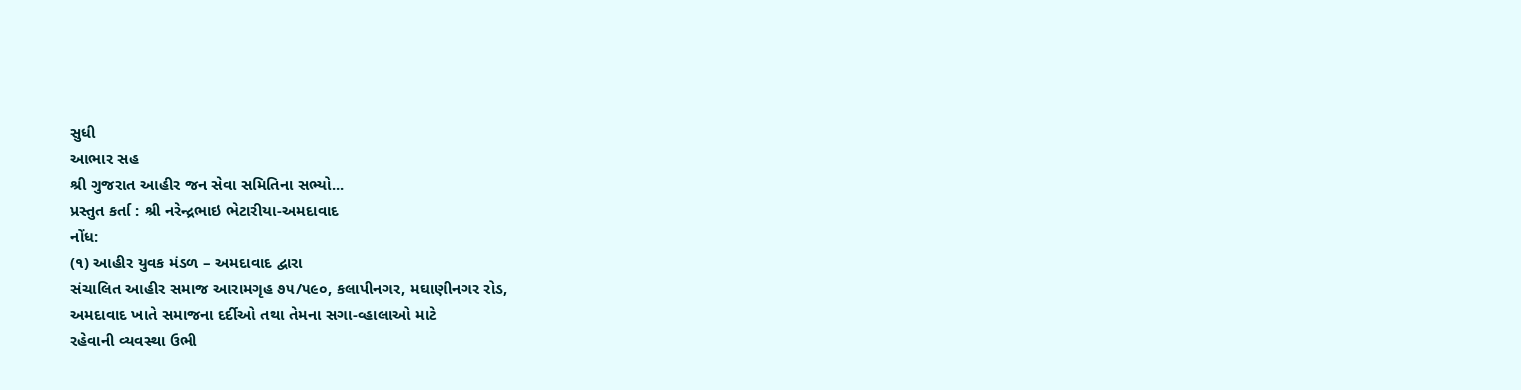સુધી
આભાર સહ
શ્રી ગુજરાત આહીર જન સેવા સમિતિના સભ્યો...
પ્રસ્તુત કર્તા : શ્રી નરેન્દ્રભાઇ ભેટારીયા-અમદાવાદ
નોંધ:
(૧) આહીર યુવક મંડળ – અમદાવાદ દ્વારા
સંચાલિત આહીર સમાજ આરામગૃહ ૭૫/૫૯૦, કલાપીનગર, મઘાણીનગર રોડ,
અમદાવાદ ખાતે સમાજના દર્દીઓ તથા તેમના સગા-વ્હાલાઓ માટે
રહેવાની વ્યવસ્થા ઉભી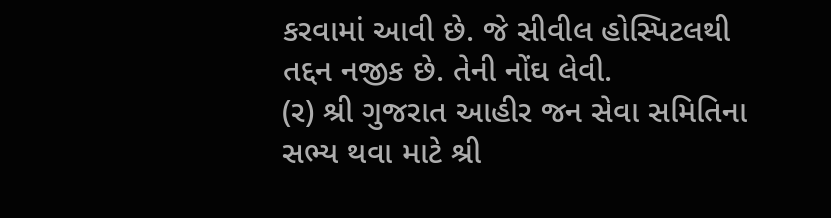કરવામાં આવી છે. જે સીવીલ હોસ્પિટલથી
તદ્દન નજીક છે. તેની નોંઘ લેવી.
(ર) શ્રી ગુજરાત આહીર જન સેવા સમિતિના
સભ્ય થવા માટે શ્રી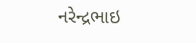નરેન્દ્રભાઇ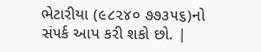ભેટારીયા (૯૮૨૪૦ ૭૭૩૫૬)નો
સં૫ર્ક આપ કરી શકો છો. |